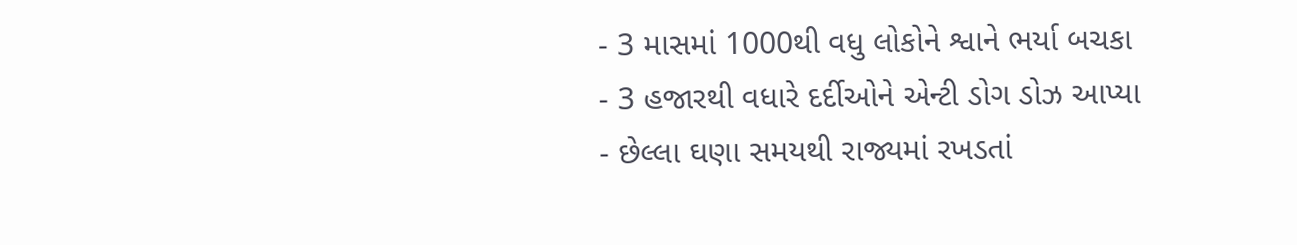- 3 માસમાં 1000થી વધુ લોકોને શ્વાને ભર્યા બચકા
- 3 હજારથી વધારે દર્દીઓને એન્ટી ડોગ ડોઝ આપ્યા
- છેલ્લા ઘણા સમયથી રાજ્યમાં રખડતાં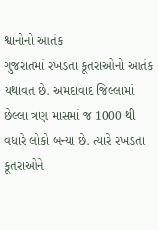શ્વાનોનો આતંક
ગુજરાતમાં રખડતા કૂતરાઓનો આતંક યથાવત છે. અમદાવાદ જિલ્લામાં છેલ્લા ત્રણ માસમાં જ 1000 થી વધારે લોકો બન્યા છે. ત્યારે રખડતા કૂતરાઓને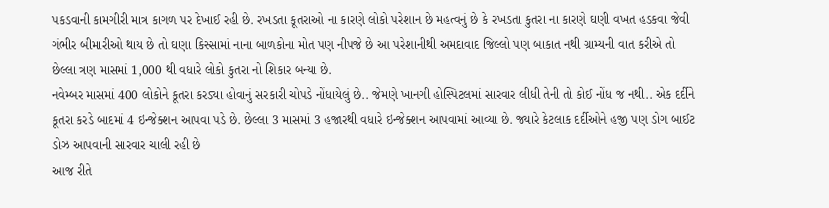પકડવાની કામગીરી માત્ર કાગળ પર દેખાઈ રહી છે. રખડતા કૂતરાઓ ના કારણે લોકો પરેશાન છે મહત્વનું છે કે રખડતા કુતરા ના કારણે ઘણી વખત હડકવા જેવી ગંભીર બીમારીઓ થાય છે તો ઘણા કિસ્સામાં નાના બાળકોના મોત પણ નીપજે છે આ પરેશાનીથી અમદાવાદ જિલ્લો પણ બાકાત નથી ગ્રામ્યની વાત કરીએ તો છેલ્લા ત્રણ માસમાં 1,000 થી વધારે લોકો કુતરા નો શિકાર બન્યા છે.
નવેમ્બર માસમાં 400 લોકોને કૂતરા કરડ્યા હોવાનું સરકારી ચોપડે નોંધાયેલું છે.. જેમણે ખાનગી હોસ્પિટલમાં સારવાર લીધી તેની તો કોઈ નોંધ જ નથી.. એક દર્દીને કૂતરા કરડે બાદમાં 4 ઇન્જેક્શન આપવા પડે છે. છેલ્લા 3 માસમાં 3 હજારથી વધારે ઇન્જેક્શન આપવામાં આવ્યા છે. જ્યારે કેટલાક દર્દીઓને હજી પણ ડોગ બાઈટ ડોઝ આપવાની સારવાર ચાલી રહી છે
આજ રીતે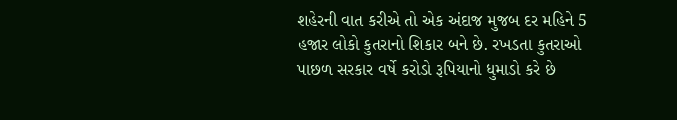શહેરની વાત કરીએ તો એક અંદાજ મુજબ દર મહિને 5 હજાર લોકો કુતરાનો શિકાર બને છે. રખડતા કુતરાઓ પાછળ સરકાર વર્ષે કરોડો રૂપિયાનો ધુમાડો કરે છે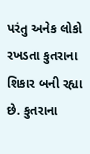પરંતુ અનેક લોકો રખડતા કુતરાના શિકાર બની રહ્યા છે. કુતરાના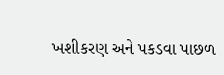ખશીકરણ અને પકડવા પાછળ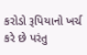કરોડો રૂપિયાનો ખર્ચ કરે છે પરંતુ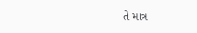તે માત્ર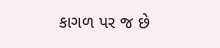કાગળ પર જ છે